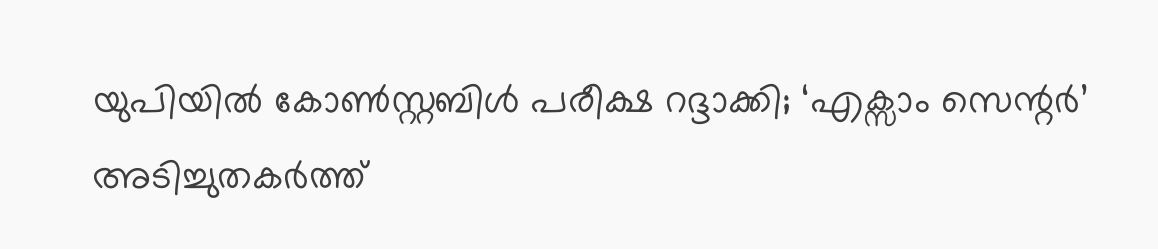യുപിയിൽ കോൺസ്റ്റബിൾ പരീക്ഷ റദ്ദാക്കി; ‘എക്സാം സെന്റർ’ അടിച്ചുതകർത്ത്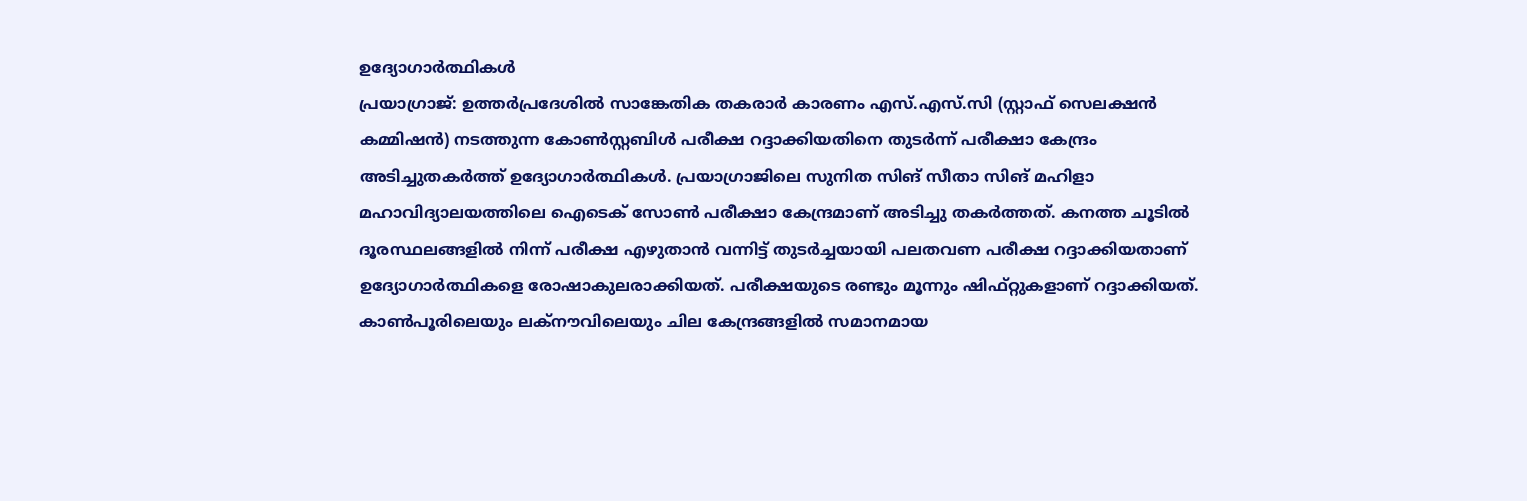ഉദ്യോഗാർത്ഥികൾ
പ്രയാഗ്രാജ്: ഉത്തർപ്രദേശിൽ സാങ്കേതിക തകരാർ കാരണം എസ്.എസ്.സി (സ്റ്റാഫ് സെലക്ഷൻ കമ്മിഷൻ) നടത്തുന്ന കോൺസ്റ്റബിൾ പരീക്ഷ റദ്ദാക്കിയതിനെ തുടർന്ന് പരീക്ഷാ കേന്ദ്രം അടിച്ചുതകർത്ത് ഉദ്യോഗാർത്ഥികൾ. പ്രയാഗ്രാജിലെ സുനിത സിങ് സീതാ സിങ് മഹിളാ മഹാവിദ്യാലയത്തിലെ ഐടെക് സോൺ പരീക്ഷാ കേന്ദ്രമാണ് അടിച്ചു തകർത്തത്. കനത്ത ചൂടിൽ ദൂരസ്ഥലങ്ങളിൽ നിന്ന് പരീക്ഷ എഴുതാൻ വന്നിട്ട് തുടർച്ചയായി പലതവണ പരീക്ഷ റദ്ദാക്കിയതാണ് ഉദ്യോഗാർത്ഥികളെ രോഷാകുലരാക്കിയത്. പരീക്ഷയുടെ രണ്ടും മൂന്നും ഷിഫ്റ്റുകളാണ് റദ്ദാക്കിയത്. കാൺപൂരിലെയും ലക്നൗവിലെയും ചില കേന്ദ്രങ്ങളിൽ സമാനമായ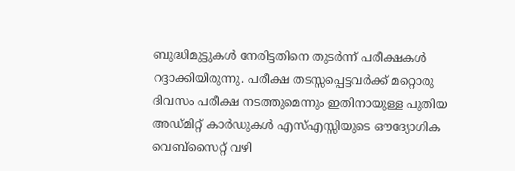ബുദ്ധിമുട്ടുകൾ നേരിട്ടതിനെ തുടർന്ന് പരീക്ഷകൾ റദ്ദാക്കിയിരുന്നു. പരീക്ഷ തടസ്സപ്പെട്ടവർക്ക് മറ്റൊരു ദിവസം പരീക്ഷ നടത്തുമെന്നും ഇതിനായുള്ള പുതിയ അഡ്മിറ്റ് കാർഡുകൾ എസ്എസ്സിയുടെ ഔദ്യോഗിക വെബ്സൈറ്റ് വഴി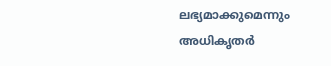ലഭ്യമാക്കുമെന്നും അധികൃതർ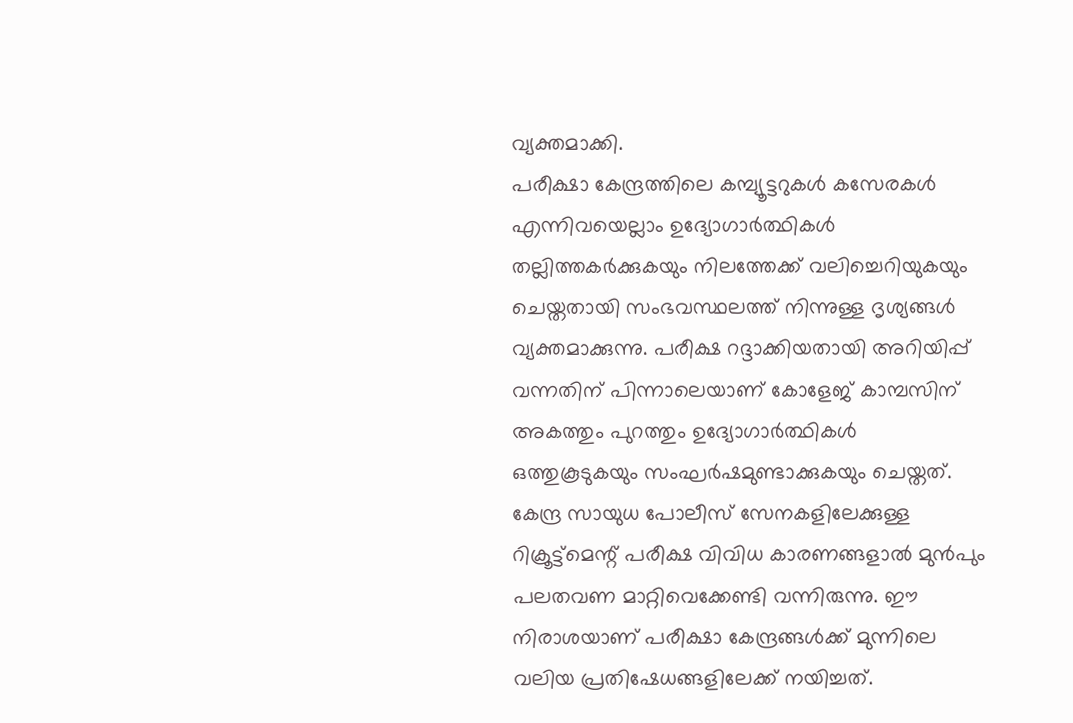വ്യക്തമാക്കി.
പരീക്ഷാ കേന്ദ്രത്തിലെ കമ്പ്യൂട്ടറുകൾ കസേരകൾ എന്നിവയെല്ലാം ഉദ്യോഗാർത്ഥികൾ തല്ലിത്തകർക്കുകയും നിലത്തേക്ക് വലിച്ചെറിയുകയും ചെയ്തതായി സംഭവസ്ഥലത്ത് നിന്നുള്ള ദൃശ്യങ്ങൾ വ്യക്തമാക്കുന്നു. പരീക്ഷ റദ്ദാക്കിയതായി അറിയിപ്പ് വന്നതിന് പിന്നാലെയാണ് കോളേജ് കാമ്പസിന് അകത്തും പുറത്തും ഉദ്യോഗാർത്ഥികൾ ഒത്തുകൂടുകയും സംഘർഷമുണ്ടാക്കുകയും ചെയ്തത്. കേന്ദ്ര സായുധ പോലീസ് സേനകളിലേക്കുള്ള റിക്രൂട്ട്മെന്റ് പരീക്ഷ വിവിധ കാരണങ്ങളാൽ മുൻപും പലതവണ മാറ്റിവെക്കേണ്ടി വന്നിരുന്നു. ഈ നിരാശയാണ് പരീക്ഷാ കേന്ദ്രങ്ങൾക്ക് മുന്നിലെ വലിയ പ്രതിഷേധങ്ങളിലേക്ക് നയിച്ചത്.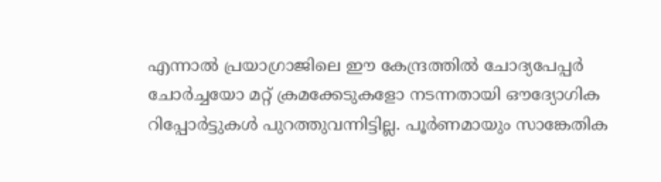എന്നാൽ പ്രയാഗ്രാജിലെ ഈ കേന്ദ്രത്തിൽ ചോദ്യപേപ്പർ ചോർച്ചയോ മറ്റ് ക്രമക്കേടുകളോ നടന്നതായി ഔദ്യോഗിക റിപ്പോർട്ടുകൾ പുറത്തുവന്നിട്ടില്ല. പൂർണമായും സാങ്കേതിക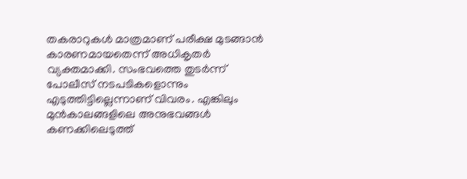തകരാറുകൾ മാത്രമാണ് പരീക്ഷ മുടങ്ങാൻ കാരണമായതെന്ന് അധികൃതർ വ്യക്തമാക്കി. സംഭവത്തെ തുടർന്ന് പോലീസ് നടപടികളൊന്നും എടുത്തിട്ടില്ലെന്നാണ് വിവരം. എങ്കിലും മുൻകാലങ്ങളിലെ അനുഭവങ്ങൾ കണക്കിലെടുത്ത്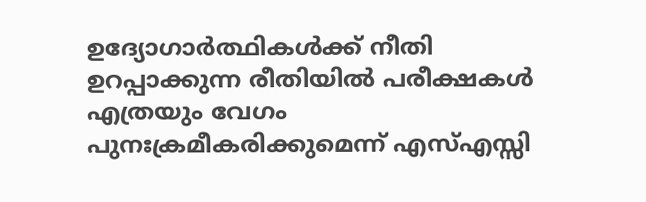ഉദ്യോഗാർത്ഥികൾക്ക് നീതി ഉറപ്പാക്കുന്ന രീതിയിൽ പരീക്ഷകൾ എത്രയും വേഗം പുനഃക്രമീകരിക്കുമെന്ന് എസ്എസ്സി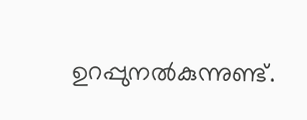ഉറപ്പുനൽകുന്നുണ്ട്.